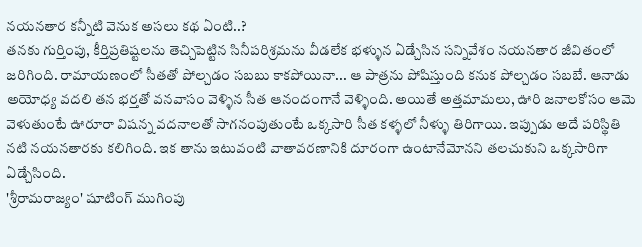నయనతార కన్నీటి వెనుక అసలు కథ ఏంటి..?
తనకు గుర్తింపు, కీర్తిప్రతిష్టలను తెచ్చిపెట్టిన సినీపరిశ్రమను వీడలేక భళ్ళున ఏడ్చేసిన సన్నివేశం నయనతార జీవితంలో జరిగింది. రామాయణంలో సీతతో పోల్చడం సబబు కాకపోయినా... ఆ పాత్రను పోషిస్తుంది కనుక పోల్చడం సబబే. ఆనాడు అయోధ్య వదలి తన భర్తతో వనవాసం వెళ్ళిన సీత ఆనందంగానే వెళ్ళింది. అయితే అత్తమామలు, ఊరి జనాలకోసం ఆమె వెళుతుంటే ఊరూరా విషన్న వదనాలతో సాగనంపుతుంటే ఒక్కసారి సీత కళ్ళలో నీళ్ళు తిరిగాయి. ఇప్పుడు అదే పరిస్థితి నటి నయనతారకు కలిగింది. ఇక తాను ఇటువంటి వాతావరణానికి దూరంగా ఉంటానేమోనని తలచుకుని ఒక్కసారిగా ఏడ్చేసింది.
'శ్రీరామరాజ్యం' షూటింగ్ ముగింపు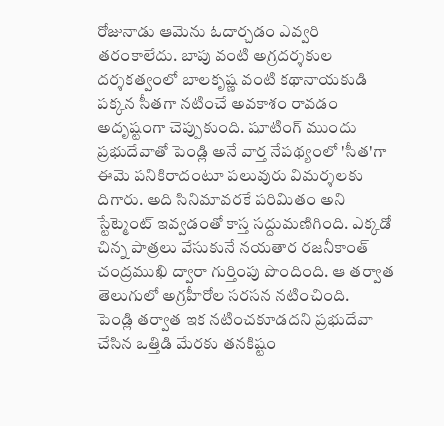రోజునాడు ఆమెను ఓదార్చడం ఎవ్వరి తరంకాలేదు. బాపు వంటి అగ్రదర్శకుల దర్శకత్వంలో బాలకృష్ణ వంటి కథానాయకుడి పక్కన సీతగా నటించే అవకాశం రావడం అదృష్టంగా చెప్పుకుంది. షూటింగ్ ముందు ప్రభుదేవాతో పెండ్లి అనే వార్త నేపథ్యంలో 'సీత'గా ఈమె పనికిరాదంటూ పలువురు విమర్శలకు దిగారు. అది సినిమావరకే పరిమితం అని స్టేట్మెంట్ ఇవ్వడంతో కాస్త సద్దుమణిగింది. ఎక్కడో చిన్న పాత్రలు వేసుకునే నయతార రజనీకాంత్ చంద్రముఖి ద్వారా గుర్తింపు పొందింది. ఆ తర్వాత తెలుగులో అగ్రహీరోల సరసన నటించింది.
పెండ్లి తర్వాత ఇక నటించకూడదని ప్రభుదేవా చేసిన ఒత్తిడి మేరకు తనకిష్టం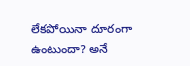లేకపోయినా దూరంగా ఉంటుందా? అనే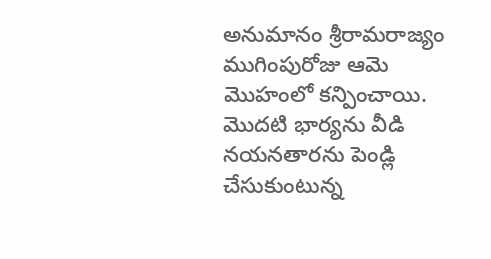అనుమానం శ్రీరామరాజ్యం ముగింపురోజు ఆమె మొహంలో కన్పించాయి. మొదటి భార్యను వీడి నయనతారను పెండ్లి చేసుకుంటున్న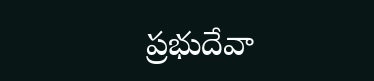ప్రభుదేవా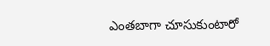ఎంతబాగా చూసుకుంటారో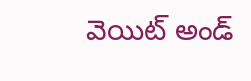వెయిట్ అండ్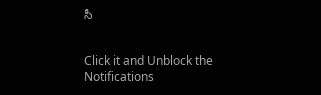సీ


Click it and Unblock the Notifications